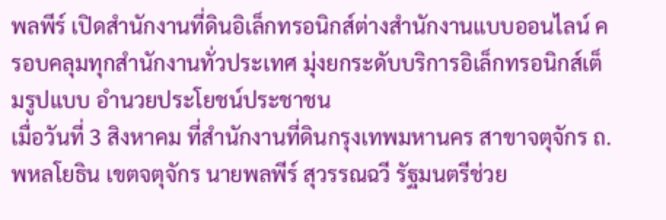พลพีร์ เปิดสำนักงานที่ดินอิเล็กทรอนิกส์ต่างสำนักงานแบบออนไลน์ ครอบคลุมทุกสำนักงานทั่วประเทศ มุ่งยกระดับบริการอิเล็กทรอนิกส์เต็มรูปแบบ อำนวยประโยชน์ประชาชน
เมื่อวันที่ 3 สิงหาคม ที่สำนักงานที่ดินกรุงเทพมหานคร สาขาจตุจักร ถ.พหลโยธิน เขตจตุจักร นายพลพีร์ สุวรรณฉวี รัฐมนตรีช่วย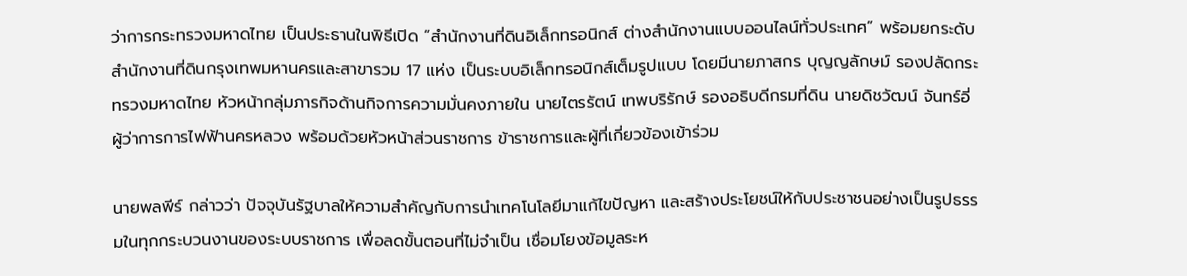ว่าการกระทรวงมหาดไทย เป็นประธานในพิธีเปิด “สำนักงานที่ดินอิเล็กทรอนิกส์ ต่างสำนักงานแบบออนไลน์ทั่วประเทศ” พร้อมยกระดับสำนักงานที่ดินกรุงเทพมหานครและสาขารวม 17 แห่ง เป็นระบบอิเล็กทรอนิกส์เต็มรูปแบบ โดยมีนายภาสกร บุญญลักษม์ รองปลัดกระทรวงมหาดไทย หัวหน้ากลุ่มภารกิจด้านกิจการความมั่นคงภายใน นายไตรรัตน์ เทพบริรักษ์ รองอธิบดีกรมที่ดิน นายดิชวัฒน์ จันทร์อี่ ผู้ว่าการการไฟฟ้านครหลวง พร้อมด้วยหัวหน้าส่วนราชการ ข้าราชการและผู้ที่เกี่ยวข้องเข้าร่วม

นายพลพีร์ กล่าวว่า ปัจจุบันรัฐบาลให้ความสำคัญกับการนำเทคโนโลยีมาแก้ไขปัญหา และสร้างประโยชน์ให้กับประชาชนอย่างเป็นรูปธรรมในทุกกระบวนงานของระบบราชการ เพื่อลดขั้นตอนที่ไม่จำเป็น เชื่อมโยงข้อมูลระห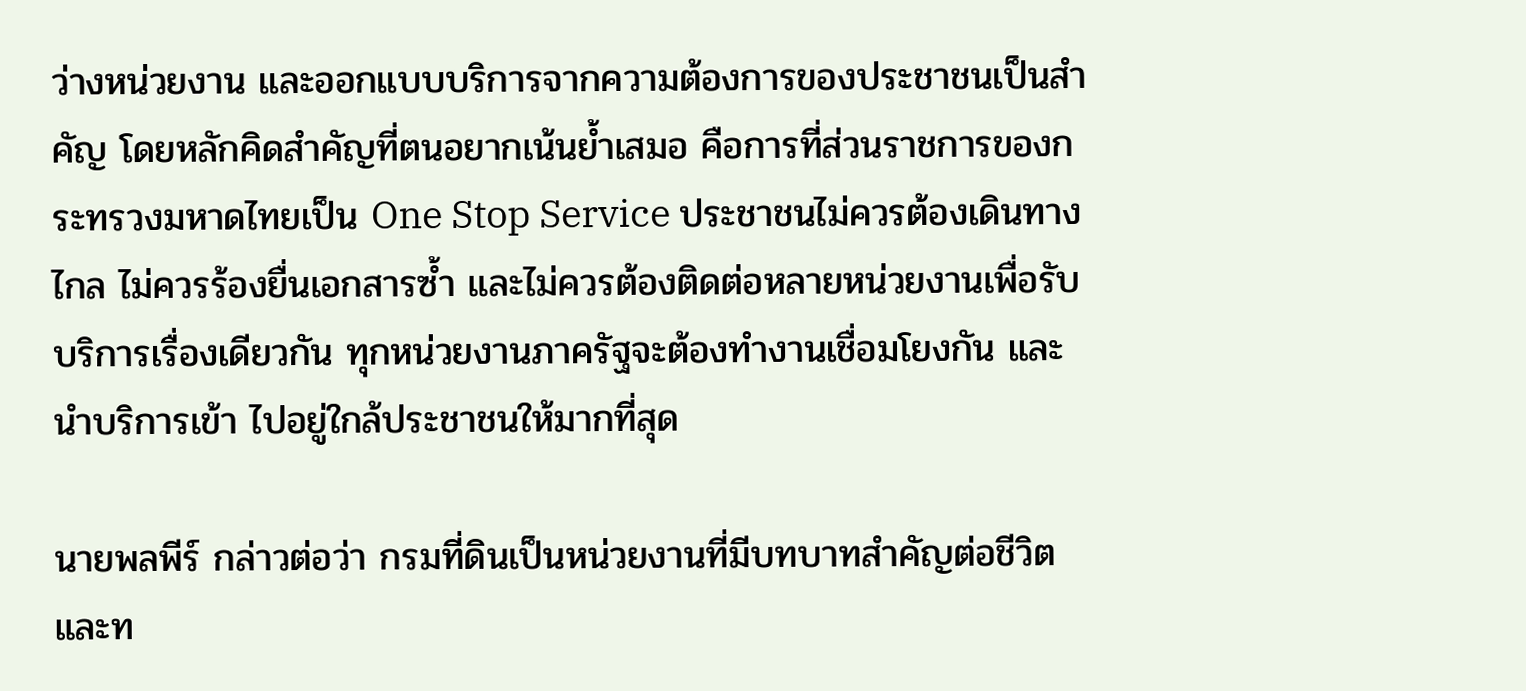ว่างหน่วยงาน และออกแบบบริการจากความต้องการของประชาชนเป็นสำคัญ โดยหลักคิดสำคัญที่ตนอยากเน้นย้ำเสมอ คือการที่ส่วนราชการของกระทรวงมหาดไทยเป็น One Stop Service ประชาชนไม่ควรต้องเดินทางไกล ไม่ควรร้องยื่นเอกสารซ้ำ และไม่ควรต้องติดต่อหลายหน่วยงานเพื่อรับบริการเรื่องเดียวกัน ทุกหน่วยงานภาครัฐจะต้องทำงานเชื่อมโยงกัน และนำบริการเข้า ไปอยู่ใกล้ประชาชนให้มากที่สุด

นายพลพีร์ กล่าวต่อว่า กรมที่ดินเป็นหน่วยงานที่มีบทบาทสำคัญต่อชีวิตและท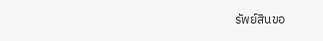รัพย์สินขอ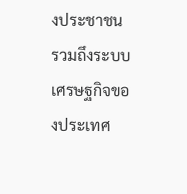งประชาชน รวมถึงระบบเศรษฐกิจของประเทศ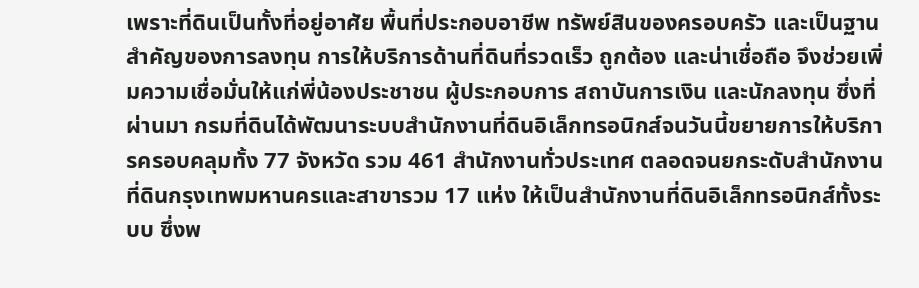เพราะที่ดินเป็นทั้งที่อยู่อาศัย พื้นที่ประกอบอาชีพ ทรัพย์สินของครอบครัว และเป็นฐานสำคัญของการลงทุน การให้บริการด้านที่ดินที่รวดเร็ว ถูกต้อง และน่าเชื่อถือ จึงช่วยเพิ่มความเชื่อมั่นให้แก่พี่น้องประชาชน ผู้ประกอบการ สถาบันการเงิน และนักลงทุน ซึ่งที่ผ่านมา กรมที่ดินได้พัฒนาระบบสำนักงานที่ดินอิเล็กทรอนิกส์จนวันนี้ขยายการให้บริการครอบคลุมทั้ง 77 จังหวัด รวม 461 สำนักงานทั่วประเทศ ตลอดจนยกระดับสำนักงานที่ดินกรุงเทพมหานครและสาขารวม 17 แห่ง ให้เป็นสำนักงานที่ดินอิเล็กทรอนิกส์ทั้งระบบ ซึ่งพ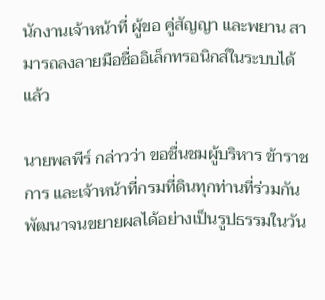นักงานเจ้าหน้าที่ ผู้ขอ คู่สัญญา และพยาน สามารถลงลายมือชื่ออิเล็กทรอนิกส์ในระบบได้แล้ว

นายพลพีร์ กล่าวว่า ขอชื่นชมผู้บริหาร ข้าราชการ และเจ้าหน้าที่กรมที่ดินทุกท่านที่ร่วมกันพัฒนาจนขยายผลได้อย่างเป็นรูปธรรมในวัน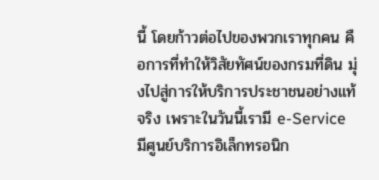นี้ โดยก้าวต่อไปของพวกเราทุกคน คือการที่ทำให้วิสัยทัศน์ของกรมที่ดิน มุ่งไปสู่การให้บริการประชาชนอย่างแท้จริง เพราะในวันนี้เรามี e-Service มีศูนย์บริการอิเล็กทรอนิก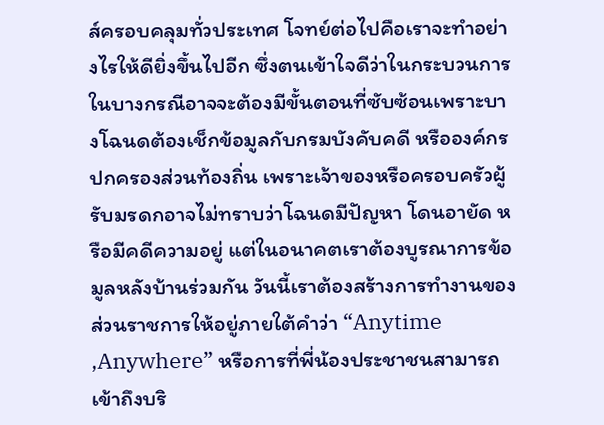ส์ครอบคลุมทั่วประเทศ โจทย์ต่อไปคือเราจะทำอย่างไรให้ดียิ่งขึ้นไปอีก ซึ่งตนเข้าใจดีว่าในกระบวนการในบางกรณีอาจจะต้องมีขั้นตอนที่ซับซ้อนเพราะบางโฉนดต้องเช็กข้อมูลกับกรมบังคับคดี หรือองค์กรปกครองส่วนท้องถิ่น เพราะเจ้าของหรือครอบครัวผู้รับมรดกอาจไม่ทราบว่าโฉนดมีปัญหา โดนอายัด หรือมีคดีความอยู่ แต่ในอนาคตเราต้องบูรณาการข้อมูลหลังบ้านร่วมกัน วันนี้เราต้องสร้างการทำงานของส่วนราชการให้อยู่ภายใต้คำว่า “Anytime ,Anywhere” หรือการที่พี่น้องประชาชนสามารถเข้าถึงบริ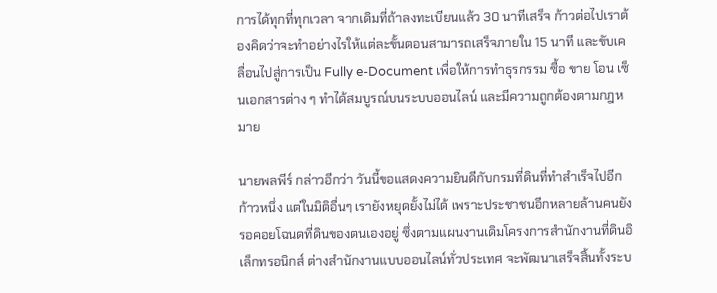การได้ทุกที่ทุกเวลา จากเดิมที่ถ้าลงทะเบียนแล้ว 30 นาทีเสร็จ ก้าวต่อไปเราต้องคิดว่าจะทำอย่างไรให้แต่ละขั้นตอนสามารถเสร็จภายใน 15 นาที และขับเคลื่อนไปสู่การเป็น Fully e-Document เพื่อให้การทำธุรกรรม ซื้อ ขาย โอน เซ็นเอกสารต่าง ๆ ทำได้สมบูรณ์บนระบบออนไลน์ และมีความถูกต้องตามกฎหมาย

นายพลพีร์ กล่าวอีกว่า วันนี้ขอแสดงความยินดีกับกรมที่ดินที่ทำสำเร็จไปอีกก้าวหนึ่ง แต่ในมิติอื่นๆ เรายังหยุดยั้งไม่ได้ เพราะประชาชนอีกหลายล้านคนยังรอคอยโฉนดที่ดินของตนเองอยู่ ซึ่งตามแผนงานเดิมโครงการสำนักงานที่ดินอิเล็กทรอนิกส์ ต่างสำนักงานแบบออนไลน์ทั่วประเทศ จะพัฒนาเสร็จสิ้นทั้งระบ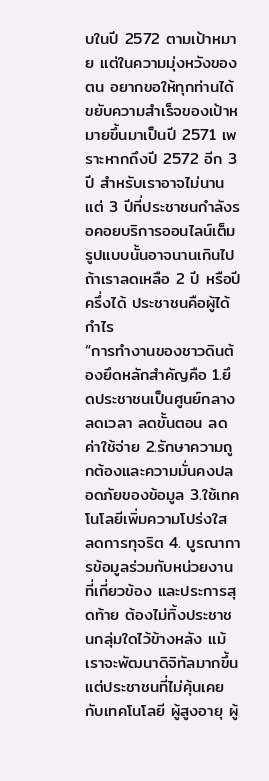บในปี 2572 ตามเป้าหมาย แต่ในความมุ่งหวังของตน อยากขอให้ทุกท่านได้ขยับความสำเร็จของเป้าหมายขึ้นมาเป็นปี 2571 เพราะหากถึงปี 2572 อีก 3 ปี สำหรับเราอาจไม่นาน แต่ 3 ปีที่ประชาชนกำลังรอคอยบริการออนไลน์เต็มรูปแบบนั้นอาจนานเกินไป ถ้าเราลดเหลือ 2 ปี หรือปีครึ่งได้ ประชาชนคือผู้ได้กำไร
“การทำงานของชาวดินต้องยึดหลักสำคัญคือ 1.ยึดประชาชนเป็นศูนย์กลาง ลดเวลา ลดขั้นตอน ลดค่าใช้จ่าย 2.รักษาความถูกต้องและความมั่นคงปลอดภัยของข้อมูล 3.ใช้เทคโนโลยีเพิ่มความโปร่งใส ลดการทุจริต 4. บูรณาการข้อมูลร่วมกับหน่วยงานที่เกี่ยวข้อง และประการสุดท้าย ต้องไม่ทิ้งประชาชนกลุ่มใดไว้ข้างหลัง แม้เราจะพัฒนาดิจิทัลมากขึ้น แต่ประชาชนที่ไม่คุ้นเคยกับเทคโนโลยี ผู้สูงอายุ ผู้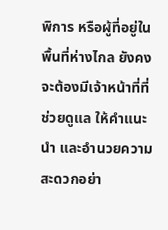พิการ หรือผู้ที่อยู่ในพื้นที่ห่างไกล ยังคงจะต้องมีเจ้าหน้าที่ที่ช่วยดูแล ให้คำแนะนำ และอำนวยความสะดวกอย่า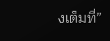งเต็มที่”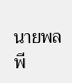นายพลพี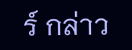ร์ กล่าว